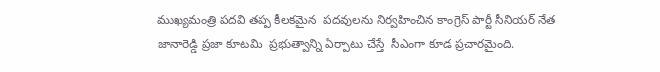ముఖ్యమంత్రి పదవి తప్ప కీలకమైన  పదవులను నిర్వహించిన కాంగ్రెస్ పార్టీ సీనియర్ నేత జానారెడ్డి ప్రజా కూటమి  ప్రభుత్వాన్ని ఏర్పాటు చేస్తే  సీఎంగా కూడ ప్రచారమైంది.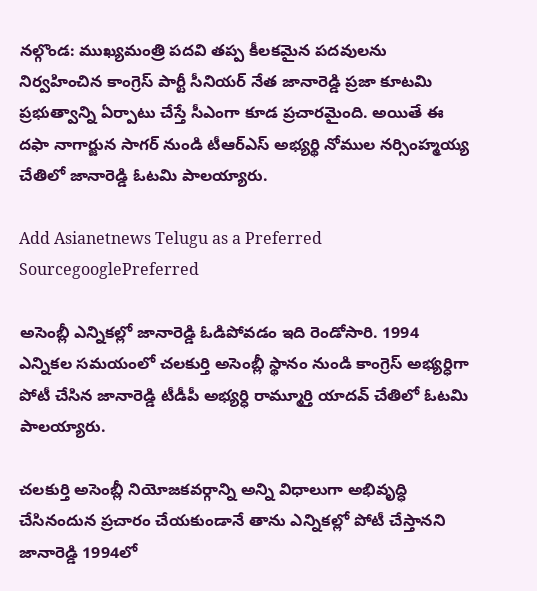నల్గొండ: ముఖ్యమంత్రి పదవి తప్ప కీలకమైన పదవులను నిర్వహించిన కాంగ్రెస్ పార్టీ సీనియర్ నేత జానారెడ్డి ప్రజా కూటమి ప్రభుత్వాన్ని ఏర్పాటు చేస్తే సీఎంగా కూడ ప్రచారమైంది. అయితే ఈ దఫా నాగార్జున సాగర్ ‌నుండి టీఆర్ఎస్ అభ్యర్థి నోముల నర్సింహ్మయ్య చేతిలో జానారెడ్డి ఓటమి పాలయ్యారు.

Add Asianetnews Telugu as a Preferred SourcegooglePreferred

అసెంబ్లీ ఎన్నికల్లో జానారెడ్డి ఓడిపోవడం ఇది రెండోసారి. 1994 ఎన్నికల సమయంలో చలకుర్తి అసెంబ్లీ స్థానం నుండి కాంగ్రెస్ అభ్యర్ధిగా పోటీ చేసిన జానారెడ్డి టీడీపీ అభ్యర్ధి రామ్మూర్తి యాదవ్ చేతిలో ఓటమి పాలయ్యారు.

చలకుర్తి అసెంబ్లీ నియోజకవర్గాన్ని అన్ని విధాలుగా అభివృద్ధి చేసినందున ప్రచారం చేయకుండానే తాను ఎన్నికల్లో పోటీ చేస్తానని జానారెడ్డి 1994లో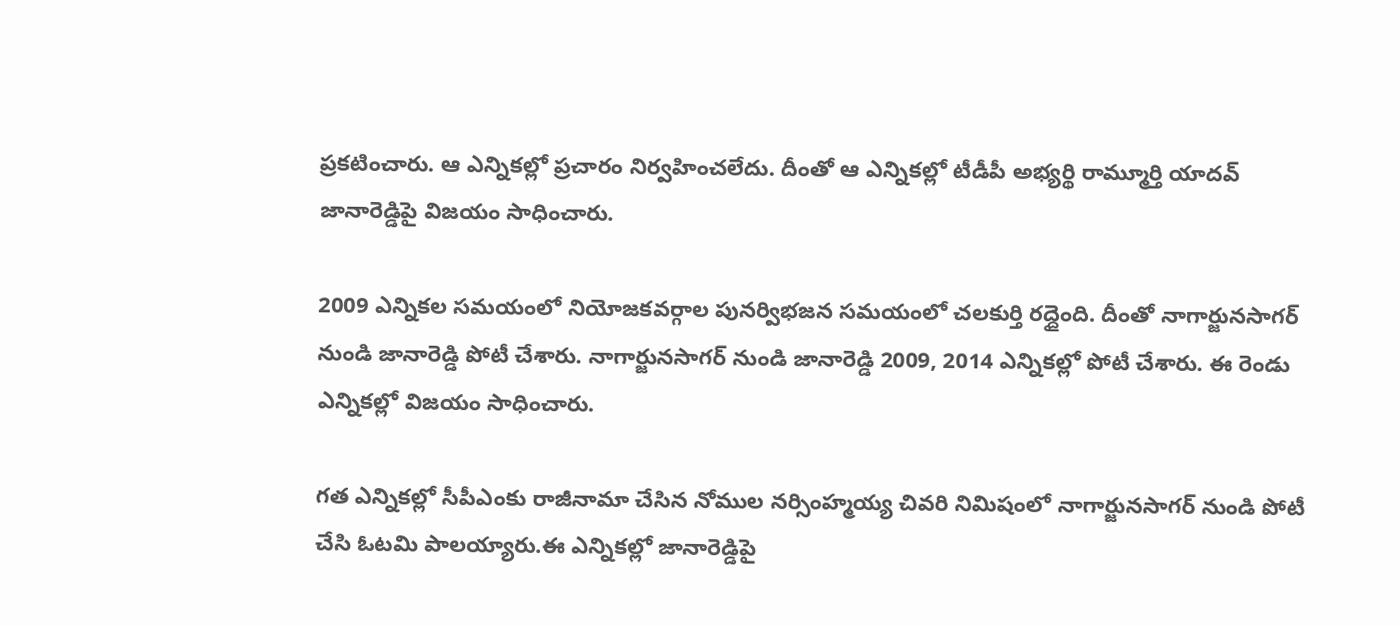ప్రకటించారు. ఆ ఎన్నికల్లో ప్రచారం నిర్వహించలేదు. దీంతో ఆ ఎన్నికల్లో టీడీపీ అభ్యర్థి రామ్మూర్తి యాదవ్ జానారెడ్డిపై విజయం సాధించారు.

2009 ఎన్నికల సమయంలో నియోజకవర్గాల పునర్విభజన సమయంలో చలకుర్తి రద్దైంది. దీంతో నాగార్జునసాగర్‌ నుండి జానారెడ్డి పోటీ చేశారు. నాగార్జునసాగర్ నుండి జానారెడ్డి 2009, 2014 ఎన్నికల్లో పోటీ చేశారు. ఈ రెండు ఎన్నికల్లో విజయం సాధించారు.

గత ఎన్నికల్లో సీపీఎంకు రాజీనామా చేసిన నోముల నర్సింహ్మయ్య చివరి నిమిషంలో నాగార్జునసాగర్ నుండి పోటీ చేసి ఓటమి పాలయ్యారు.ఈ ఎన్నికల్లో జానారెడ్డిపై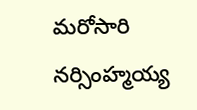మరోసారి నర్సింహ్మయ్య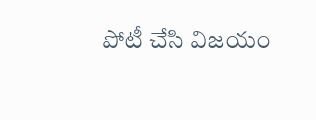పోటీ చేసి విజయం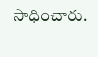సాధించారు.